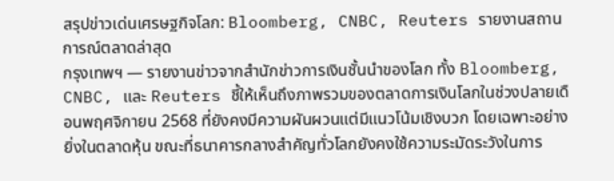สรุปข่าวเด่นเศรษฐกิจโลก: Bloomberg, CNBC, Reuters รายงานสถานการณ์ตลาดล่าสุด
กรุงเทพฯ — รายงานข่าวจากสำนักข่าวการเงินชั้นนำของโลก ทั้ง Bloomberg, CNBC, และ Reuters ชี้ให้เห็นถึงภาพรวมของตลาดการเงินโลกในช่วงปลายเดือนพฤศจิกายน 2568 ที่ยังคงมีความผันผวนแต่มีแนวโน้มเชิงบวก โดยเฉพาะอย่างยิ่งในตลาดหุ้น ขณะที่ธนาคารกลางสำคัญทั่วโลกยังคงใช้ความระมัดระวังในการ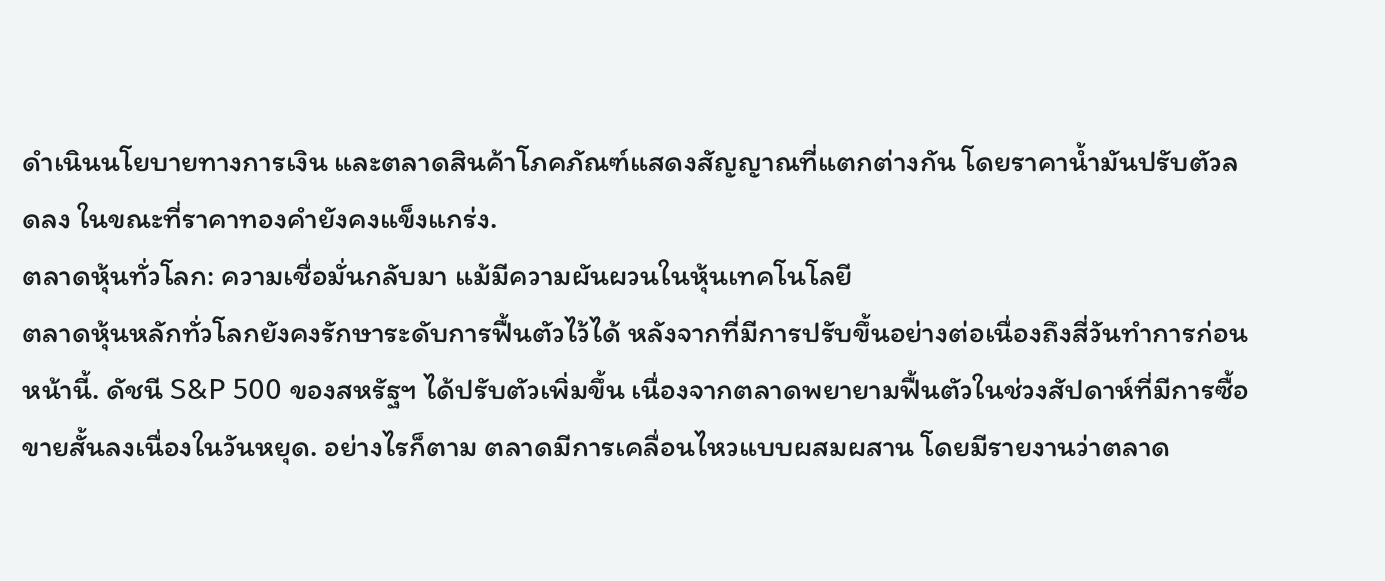ดำเนินนโยบายทางการเงิน และตลาดสินค้าโภคภัณฑ์แสดงสัญญาณที่แตกต่างกัน โดยราคาน้ำมันปรับตัวลดลง ในขณะที่ราคาทองคำยังคงแข็งแกร่ง.
ตลาดหุ้นทั่วโลก: ความเชื่อมั่นกลับมา แม้มีความผันผวนในหุ้นเทคโนโลยี
ตลาดหุ้นหลักทั่วโลกยังคงรักษาระดับการฟื้นตัวไว้ได้ หลังจากที่มีการปรับขึ้นอย่างต่อเนื่องถึงสี่วันทำการก่อนหน้านี้. ดัชนี S&P 500 ของสหรัฐฯ ได้ปรับตัวเพิ่มขึ้น เนื่องจากตลาดพยายามฟื้นตัวในช่วงสัปดาห์ที่มีการซื้อขายสั้นลงเนื่องในวันหยุด. อย่างไรก็ตาม ตลาดมีการเคลื่อนไหวแบบผสมผสาน โดยมีรายงานว่าตลาด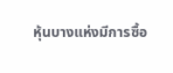หุ้นบางแห่งมีการซื้อ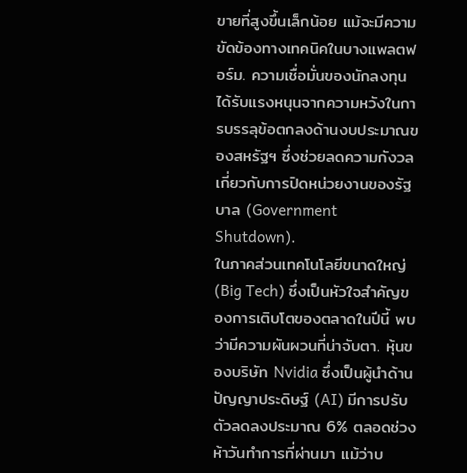ขายที่สูงขึ้นเล็กน้อย แม้จะมีความขัดข้องทางเทคนิคในบางแพลตฟอร์ม. ความเชื่อมั่นของนักลงทุนได้รับแรงหนุนจากความหวังในการบรรลุข้อตกลงด้านงบประมาณของสหรัฐฯ ซึ่งช่วยลดความกังวลเกี่ยวกับการปิดหน่วยงานของรัฐบาล (Government Shutdown).
ในภาคส่วนเทคโนโลยีขนาดใหญ่ (Big Tech) ซึ่งเป็นหัวใจสำคัญของการเติบโตของตลาดในปีนี้ พบว่ามีความผันผวนที่น่าจับตา. หุ้นของบริษัท Nvidia ซึ่งเป็นผู้นำด้านปัญญาประดิษฐ์ (AI) มีการปรับตัวลดลงประมาณ 6% ตลอดช่วงห้าวันทำการที่ผ่านมา แม้ว่าบ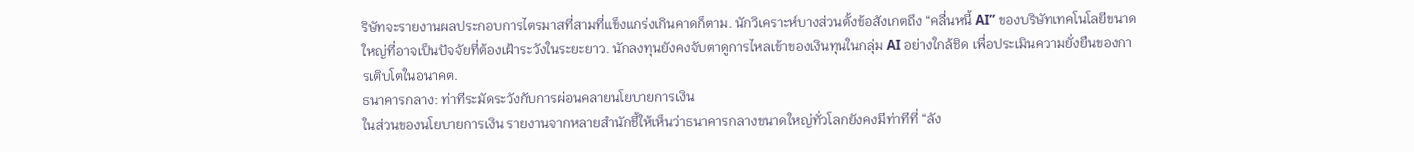ริษัทจะรายงานผลประกอบการไตรมาสที่สามที่แข็งแกร่งเกินคาดก็ตาม. นักวิเคราะห์บางส่วนตั้งข้อสังเกตถึง “คลื่นหนี้ AI” ของบริษัทเทคโนโลยีขนาดใหญ่ที่อาจเป็นปัจจัยที่ต้องเฝ้าระวังในระยะยาว. นักลงทุนยังคงจับตาดูการไหลเข้าของเงินทุนในกลุ่ม AI อย่างใกล้ชิด เพื่อประเมินความยั่งยืนของการเติบโตในอนาคต.
ธนาคารกลาง: ท่าทีระมัดระวังกับการผ่อนคลายนโยบายการเงิน
ในส่วนของนโยบายการเงิน รายงานจากหลายสำนักชี้ให้เห็นว่าธนาคารกลางขนาดใหญ่ทั่วโลกยังคงมีท่าทีที่ “ลัง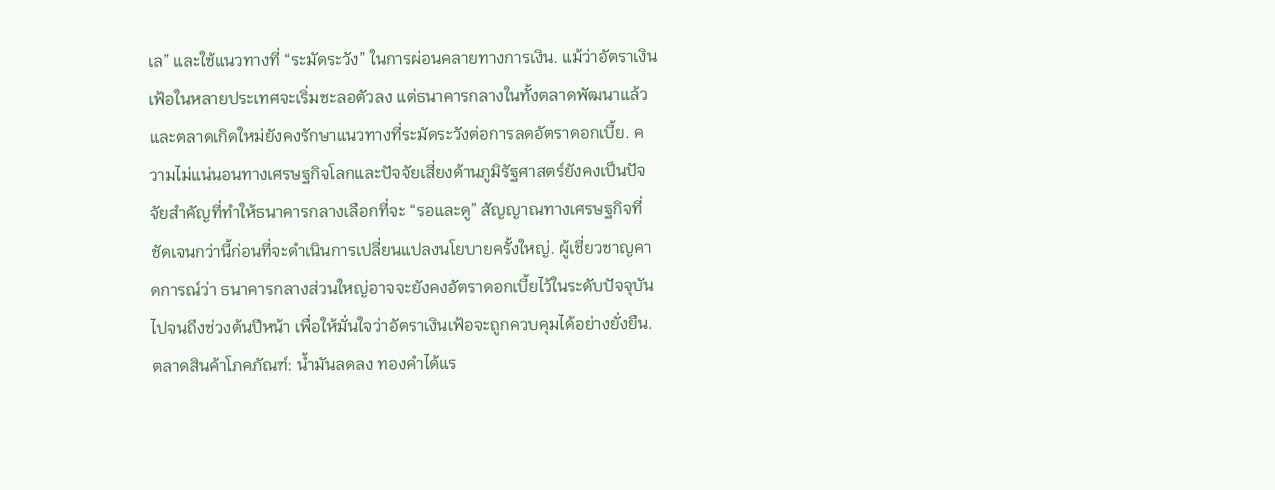เล” และใช้แนวทางที่ “ระมัดระวัง” ในการผ่อนคลายทางการเงิน. แม้ว่าอัตราเงินเฟ้อในหลายประเทศจะเริ่มชะลอตัวลง แต่ธนาคารกลางในทั้งตลาดพัฒนาแล้วและตลาดเกิดใหม่ยังคงรักษาแนวทางที่ระมัดระวังต่อการลดอัตราดอกเบี้ย. ความไม่แน่นอนทางเศรษฐกิจโลกและปัจจัยเสี่ยงด้านภูมิรัฐศาสตร์ยังคงเป็นปัจจัยสำคัญที่ทำให้ธนาคารกลางเลือกที่จะ “รอและดู” สัญญาณทางเศรษฐกิจที่ชัดเจนกว่านี้ก่อนที่จะดำเนินการเปลี่ยนแปลงนโยบายครั้งใหญ่. ผู้เชี่ยวชาญคาดการณ์ว่า ธนาคารกลางส่วนใหญ่อาจจะยังคงอัตราดอกเบี้ยไว้ในระดับปัจจุบันไปจนถึงช่วงต้นปีหน้า เพื่อให้มั่นใจว่าอัตราเงินเฟ้อจะถูกควบคุมได้อย่างยั่งยืน.
ตลาดสินค้าโภคภัณฑ์: น้ำมันลดลง ทองคำได้แร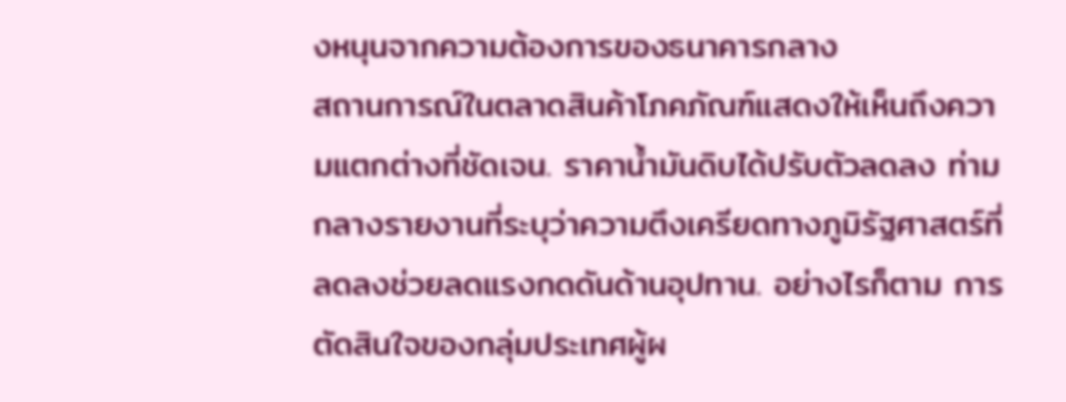งหนุนจากความต้องการของธนาคารกลาง
สถานการณ์ในตลาดสินค้าโภคภัณฑ์แสดงให้เห็นถึงความแตกต่างที่ชัดเจน. ราคาน้ำมันดิบได้ปรับตัวลดลง ท่ามกลางรายงานที่ระบุว่าความตึงเครียดทางภูมิรัฐศาสตร์ที่ลดลงช่วยลดแรงกดดันด้านอุปทาน. อย่างไรก็ตาม การตัดสินใจของกลุ่มประเทศผู้ผ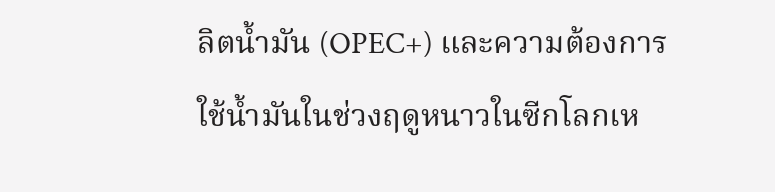ลิตน้ำมัน (OPEC+) และความต้องการใช้น้ำมันในช่วงฤดูหนาวในซีกโลกเห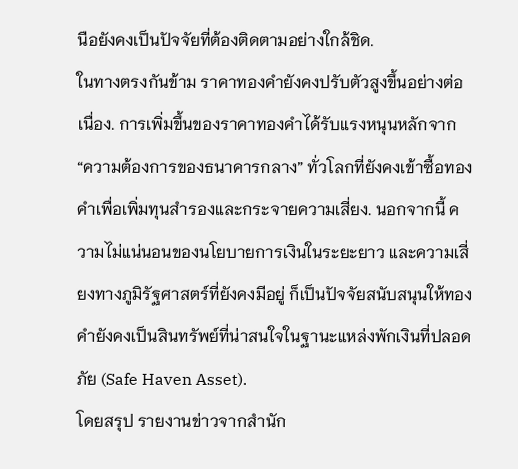นือยังคงเป็นปัจจัยที่ต้องติดตามอย่างใกล้ชิด.
ในทางตรงกันข้าม ราคาทองคำยังคงปรับตัวสูงขึ้นอย่างต่อเนื่อง. การเพิ่มขึ้นของราคาทองคำได้รับแรงหนุนหลักจาก “ความต้องการของธนาคารกลาง” ทั่วโลกที่ยังคงเข้าซื้อทองคำเพื่อเพิ่มทุนสำรองและกระจายความเสี่ยง. นอกจากนี้ ความไม่แน่นอนของนโยบายการเงินในระยะยาว และความเสี่ยงทางภูมิรัฐศาสตร์ที่ยังคงมีอยู่ ก็เป็นปัจจัยสนับสนุนให้ทองคำยังคงเป็นสินทรัพย์ที่น่าสนใจในฐานะแหล่งพักเงินที่ปลอดภัย (Safe Haven Asset).
โดยสรุป รายงานข่าวจากสำนัก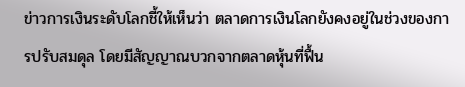ข่าวการเงินระดับโลกชี้ให้เห็นว่า ตลาดการเงินโลกยังคงอยู่ในช่วงของการปรับสมดุล โดยมีสัญญาณบวกจากตลาดหุ้นที่ฟื้น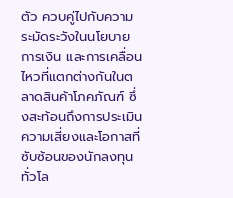ตัว ควบคู่ไปกับความระมัดระวังในนโยบายการเงิน และการเคลื่อนไหวที่แตกต่างกันในตลาดสินค้าโภคภัณฑ์ ซึ่งสะท้อนถึงการประเมินความเสี่ยงและโอกาสที่ซับซ้อนของนักลงทุนทั่วโล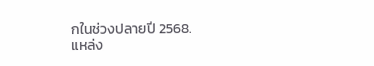กในช่วงปลายปี 2568.
แหล่ง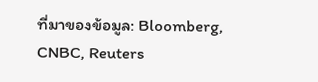ที่มาของข้อมูล: Bloomberg, CNBC, Reuters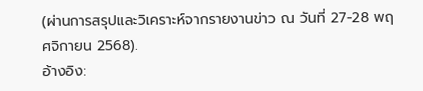(ผ่านการสรุปและวิเคราะห์จากรายงานข่าว ณ วันที่ 27-28 พฤศจิกายน 2568).
อ้างอิง: